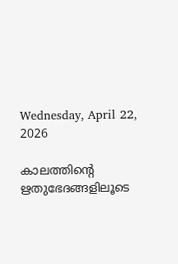Wednesday, April 22, 2026

കാലത്തിന്റെ ഋതുഭേദങ്ങളിലൂടെ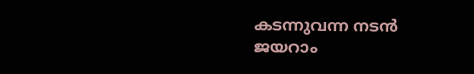കടന്നുവന്ന നടൻ ജയറാം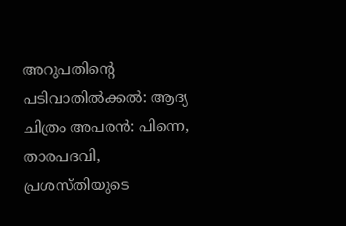അറുപതിന്റെ പടിവാതിൽക്കൽ: ആദ്യ ചിത്രം അപരൻ: പിന്നെ, താരപദവി, പ്രശസ്തിയുടെ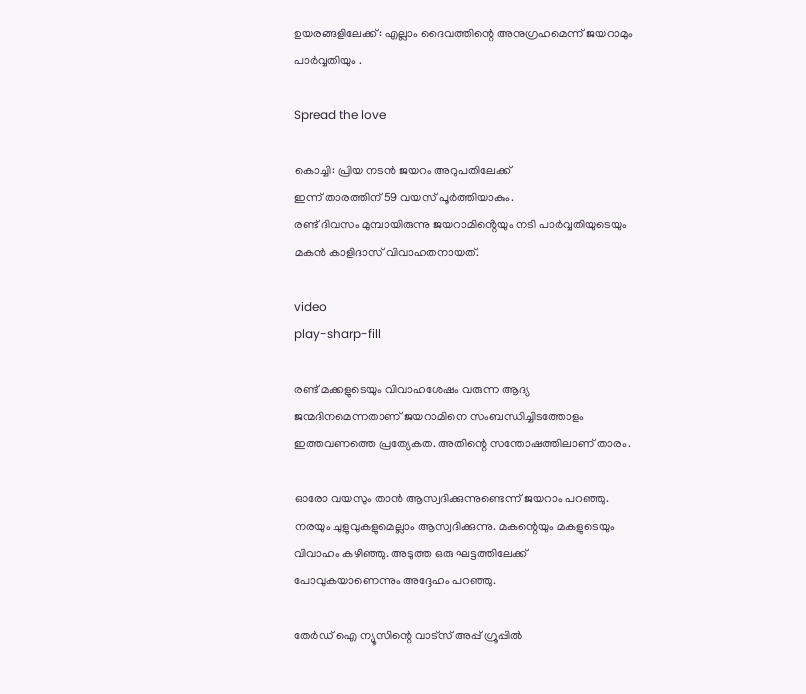ഉയരങ്ങളിലേക്ക്: എല്ലാം ദൈവത്തിന്റെ അനുഗ്രഹമെന്ന് ജയറാമും പാർവ്വതിയും .

Spread the love

കൊച്ചി: പ്രിയ നടൻ ജയറം അറുപതിലേക്ക്
ഇന്ന് താരത്തിന് 59 വയസ് പൂര്‍ത്തിയാകും.
രണ്ട് ദിവസം മുമ്പായിരുന്നു ജയറാമിൻ്റെയും നടി പാർവ്വതിയുടെയും മകന്‍ കാളിദാസ് വിവാഹതനായത്.

video
play-sharp-fill

രണ്ട് മക്കളുടെയും വിവാഹശേഷം വരുന്ന ആദ്യ ജന്മദിനമെന്നതാണ് ജയറാമിനെ സംബന്ധിച്ചിടത്തോളം ഇത്തവണത്തെ പ്രത്യേകത. അതിന്റെ സന്തോഷത്തിലാണ് താരം.

ഓരോ വയസും താന്‍ ആസ്വദിക്കുന്നുണ്ടെന്ന് ജയറാം പറഞ്ഞു. നരയും ചുളുവുകളുമെല്ലാം ആസ്വദിക്കുന്നു. മകന്റെയും മകളുടെയും വിവാഹം കഴിഞ്ഞു. അടുത്ത ഒരു ഘട്ടത്തിലേക്ക് പോവുകയാണെന്നും അദ്ദേഹം പറഞ്ഞു.

തേർഡ് ഐ ന്യൂസിന്റെ വാട്സ് അപ്പ് ഗ്രൂപ്പിൽ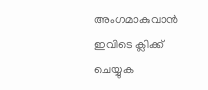അംഗമാകുവാൻ ഇവിടെ ക്ലിക്ക് ചെയ്യുക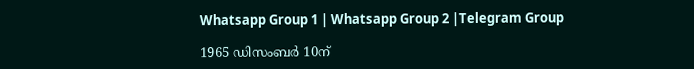Whatsapp Group 1 | Whatsapp Group 2 |Telegram Group

1965 ഡിസംബര്‍ 10ന്‌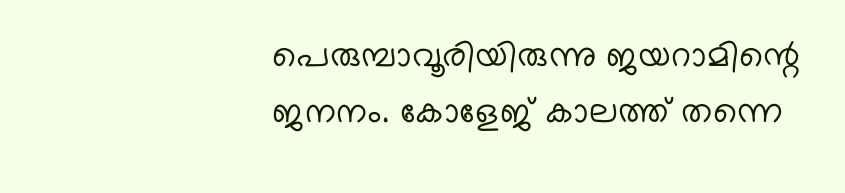പെരുമ്പാവൂരിയിരുന്നു ജയറാമിന്റെ ജനനം. കോളേജ് കാലത്ത് തന്നെ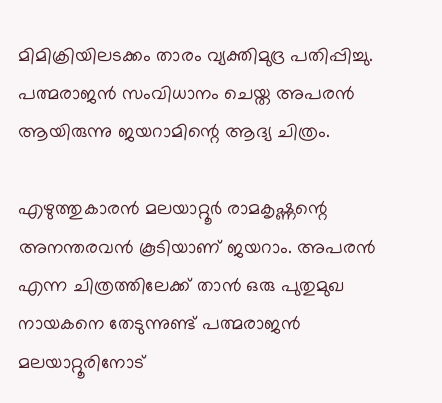മിമിക്രിയിലടക്കം താരം വ്യക്തിമുദ്ര പതിപ്പിച്ചു. പത്മരാജന്‍ സംവിധാനം ചെയ്ത അപരന്‍ ആയിരുന്നു ജയറാമിന്റെ ആദ്യ ചിത്രം.

എഴുത്തുകാരൻ മലയാറ്റൂർ രാമകൃഷ്ണന്റെ അനന്തരവൻ കൂടിയാണ് ജയറാം. അപരന്‍ എന്ന ചിത്രത്തിലേക്ക് താന്‍ ഒരു പുതുമുഖ നായകനെ തേടുന്നുണ്ട് പത്മരാജന്‍ മലയാറ്റൂരിനോട്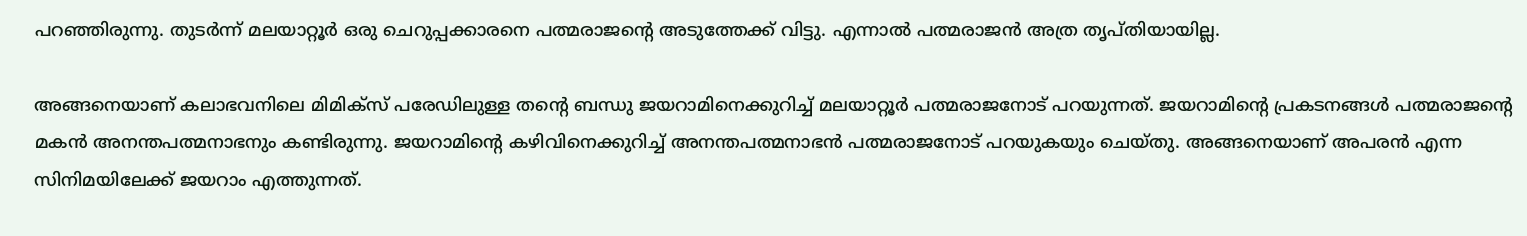പറഞ്ഞിരുന്നു. തുടര്‍ന്ന് മലയാറ്റൂര്‍ ഒരു ചെറുപ്പക്കാരനെ പത്മരാജന്റെ അടുത്തേക്ക് വിട്ടു. എന്നാല്‍ പത്മരാജന്‍ അത്ര തൃപ്തിയായില്ല.

അങ്ങനെയാണ് കലാഭവനിലെ മിമിക്‌സ് പരേഡിലുള്ള തന്റെ ബന്ധു ജയറാമിനെക്കുറിച്ച്‌ മലയാറ്റൂര്‍ പത്മരാജനോട് പറയുന്നത്. ജയറാമിന്റെ പ്രകടനങ്ങള്‍ പത്മരാജന്റെ മകന്‍ അനന്തപത്മനാഭനും കണ്ടിരുന്നു. ജയറാമിന്റെ കഴിവിനെക്കുറിച്ച്‌ അനന്തപത്മനാഭന്‍ പത്മരാജനോട് പറയുകയും ചെയ്തു. അങ്ങനെയാണ് അപരന്‍ എന്ന സിനിമയിലേക്ക് ജയറാം എത്തുന്നത്.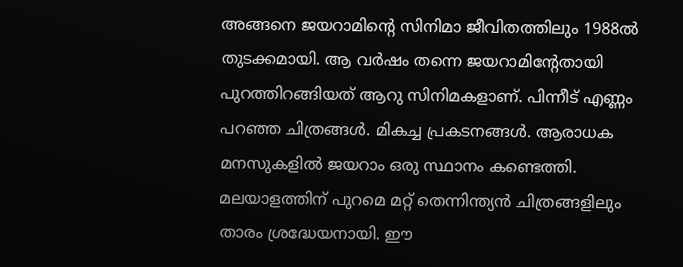അങ്ങനെ ജയറാമിന്റെ സിനിമാ ജീവിതത്തിലും 1988ല്‍ തുടക്കമായി. ആ വര്‍ഷം തന്നെ ജയറാമിന്റേതായി പുറത്തിറങ്ങിയത് ആറു സിനിമകളാണ്. പിന്നീട് എണ്ണം പറഞ്ഞ ചിത്രങ്ങള്‍. മികച്ച പ്രകടനങ്ങള്‍. ആരാധക മനസുകളില്‍ ജയറാം ഒരു സ്ഥാനം കണ്ടെത്തി. മലയാളത്തിന് പുറമെ മറ്റ് തെന്നിന്ത്യന്‍ ചിത്രങ്ങളിലും താരം ശ്രദ്ധേയനായി. ഈ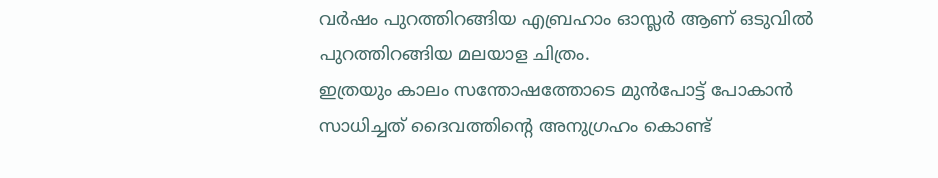വര്‍ഷം പുറത്തിറങ്ങിയ എബ്രഹാം ഓസ്ലര്‍ ആണ് ഒടുവില്‍ പുറത്തിറങ്ങിയ മലയാള ചിത്രം.
ഇത്രയും കാലം സന്തോഷത്തോടെ മുൻപോട്ട് പോകാൻ സാധിച്ചത് ദൈവത്തിന്റെ അനുഗ്രഹം കൊണ്ട്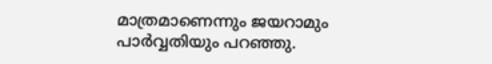മാത്രമാണെന്നും ജയറാമും പാർവ്വതിയും പറഞ്ഞു.